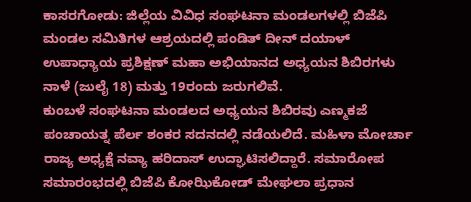ಕಾಸರಗೋಡು: ಜಿಲ್ಲೆಯ ವಿವಿಧ ಸಂಘಟನಾ ಮಂಡಲಗಳಲ್ಲಿ ಬಿಜೆಪಿ ಮಂಡಲ ಸಮಿತಿಗಳ ಆಶ್ರಯದಲ್ಲಿ ಪಂಡಿತ್ ದೀನ್ ದಯಾಳ್ ಉಪಾಧ್ಯಾಯ ಪ್ರಶಿಕ್ಷಣ್ ಮಹಾ ಅಭಿಯಾನದ ಅಧ್ಯಯನ ಶಿಬಿರಗಳು ನಾಳೆ (ಜುಲೈ 18) ಮತ್ತು 19ರಂದು ಜರುಗಲಿವೆ.
ಕುಂಬಳೆ ಸಂಘಟನಾ ಮಂಡಲದ ಅಧ್ಯಯನ ಶಿಬಿರವು ಎಣ್ಮಕಜೆ ಪಂಚಾಯತ್ನ ಪೆರ್ಲ ಶಂಕರ ಸದನದಲ್ಲಿ ನಡೆಯಲಿದೆ. ಮಹಿಳಾ ಮೋರ್ಚಾ ರಾಜ್ಯ ಅಧ್ಯಕ್ಷೆ ನವ್ಯಾ ಹರಿದಾಸ್ ಉದ್ಘಾಟಿಸಲಿದ್ದಾರೆ. ಸಮಾರೋಪ ಸಮಾರಂಭದಲ್ಲಿ ಬಿಜೆಪಿ ಕೋಝಿಕೋಡ್ ಮೇಘಲಾ ಪ್ರಧಾನ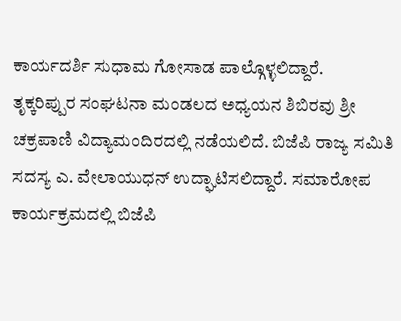ಕಾರ್ಯದರ್ಶಿ ಸುಧಾಮ ಗೋಸಾಡ ಪಾಲ್ಗೊಳ್ಳಲಿದ್ದಾರೆ.
ತೃಕ್ಕರಿಪ್ಪುರ ಸಂಘಟನಾ ಮಂಡಲದ ಅಧ್ಯಯನ ಶಿಬಿರವು ಶ್ರೀ ಚಕ್ರಪಾಣಿ ವಿದ್ಯಾಮಂದಿರದಲ್ಲಿ ನಡೆಯಲಿದೆ. ಬಿಜೆಪಿ ರಾಜ್ಯ ಸಮಿತಿ ಸದಸ್ಯ ಎ. ವೇಲಾಯುಧನ್ ಉದ್ಘಾಟಿಸಲಿದ್ದಾರೆ. ಸಮಾರೋಪ ಕಾರ್ಯಕ್ರಮದಲ್ಲಿ ಬಿಜೆಪಿ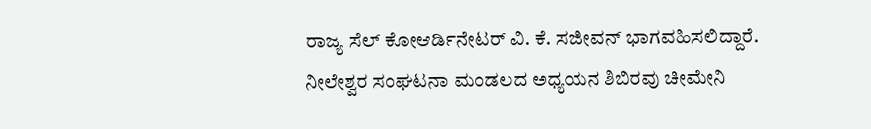ರಾಜ್ಯ ಸೆಲ್ ಕೋಆರ್ಡಿನೇಟರ್ ವಿ. ಕೆ. ಸಜೀವನ್ ಭಾಗವಹಿಸಲಿದ್ದಾರೆ.
ನೀಲೇಶ್ವರ ಸಂಘಟನಾ ಮಂಡಲದ ಅಧ್ಯಯನ ಶಿಬಿರವು ಚೀಮೇನಿ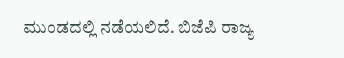ಮುಂಡದಲ್ಲಿ ನಡೆಯಲಿದೆ. ಬಿಜೆಪಿ ರಾಜ್ಯ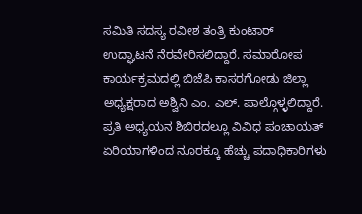ಸಮಿತಿ ಸದಸ್ಯ ರವೀಶ ತಂತ್ರಿ ಕುಂಟಾರ್ ಉದ್ಘಾಟನೆ ನೆರವೇರಿಸಲಿದ್ದಾರೆ. ಸಮಾರೋಪ ಕಾರ್ಯಕ್ರಮದಲ್ಲಿ ಬಿಜೆಪಿ ಕಾಸರಗೋಡು ಜಿಲ್ಲಾ ಅಧ್ಯಕ್ಷರಾದ ಅಶ್ವಿನಿ ಎಂ. ಎಲ್. ಪಾಲ್ಗೊಳ್ಳಲಿದ್ದಾರೆ.
ಪ್ರತಿ ಅಧ್ಯಯನ ಶಿಬಿರದಲ್ಲೂ ವಿವಿಧ ಪಂಚಾಯತ್ ಏರಿಯಾಗಳಿಂದ ನೂರಕ್ಕೂ ಹೆಚ್ಚು ಪದಾಧಿಕಾರಿಗಳು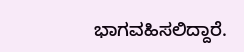ಭಾಗವಹಿಸಲಿದ್ದಾರೆ.